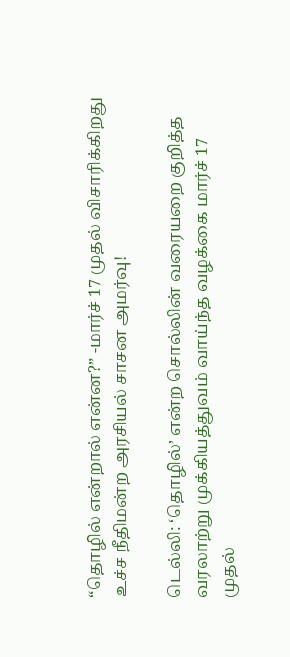“தொழில் என்றால் என்ன?” -மார்ச் 17 முதல் விசாரிக்கிறது உச்ச நீதிமன்ற அரசியல் சாசன அமர்வு!

டெல்லி: ‘தொழில்’ என்ற சொல்லின் வரையறை குறித்த வரலாற்று முக்கியத்துவம் வாய்ந்த வழக்கை மார்ச் 17 முதல்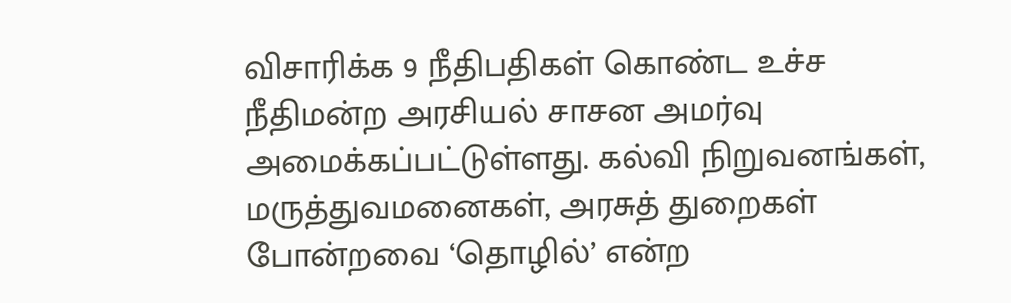விசாரிக்க 9 நீதிபதிகள் கொண்ட உச்ச நீதிமன்ற அரசியல் சாசன அமர்வு அமைக்கப்பட்டுள்ளது. கல்வி நிறுவனங்கள், மருத்துவமனைகள், அரசுத் துறைகள் போன்றவை ‘தொழில்’ என்ற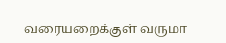வரையறைக்குள் வருமா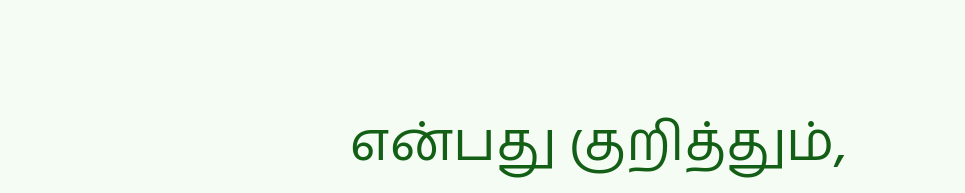என்பது குறித்தும்,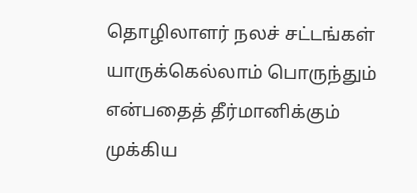தொழிலாளர் நலச் சட்டங்கள் யாருக்கெல்லாம் பொருந்தும் என்பதைத் தீர்மானிக்கும் முக்கிய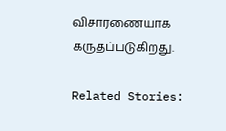விசாரணையாக கருதப்படுகிறது.

Related Stories: